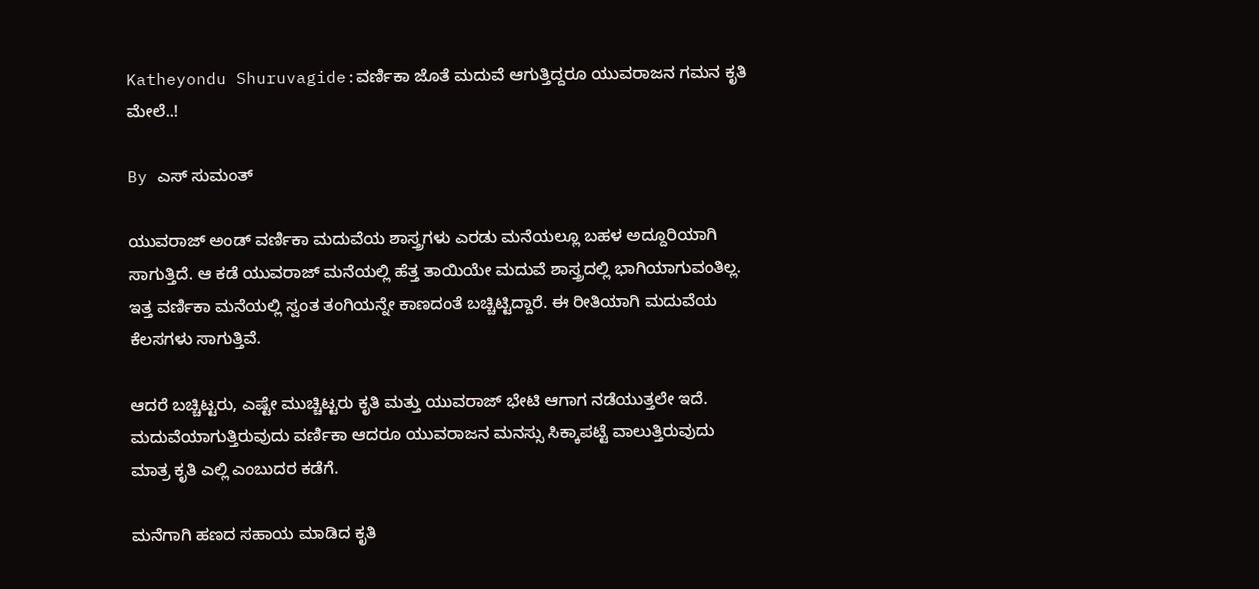Katheyondu Shuruvagide:ವರ್ಣಿಕಾ ಜೊತೆ ಮದುವೆ ಆಗುತ್ತಿದ್ದರೂ ಯುವರಾಜನ ಗಮನ ಕೃತಿ ಮೇಲೆ..!

By ಎಸ್ ಸುಮಂತ್

ಯುವರಾಜ್ ಅಂಡ್ ವರ್ಣಿಕಾ ಮದುವೆಯ ಶಾಸ್ತ್ರಗಳು ಎರಡು ಮನೆಯಲ್ಲೂ ಬಹಳ ಅದ್ದೂರಿಯಾಗಿ ಸಾಗುತ್ತಿದೆ. ಆ ಕಡೆ ಯುವರಾಜ್ ಮನೆಯಲ್ಲಿ ಹೆತ್ತ ತಾಯಿಯೇ ಮದುವೆ ಶಾಸ್ತ್ರದಲ್ಲಿ ಭಾಗಿಯಾಗುವಂತಿಲ್ಲ. ಇತ್ತ ವರ್ಣಿಕಾ ಮನೆಯಲ್ಲಿ ಸ್ವಂತ ತಂಗಿಯನ್ನೇ ಕಾಣದಂತೆ ಬಚ್ಚಿಟ್ಟಿದ್ದಾರೆ. ಈ ರೀತಿಯಾಗಿ ಮದುವೆಯ ಕೆಲಸಗಳು ಸಾಗುತ್ತಿವೆ.

ಆದರೆ ಬಚ್ಚಿಟ್ಟರು, ಎಷ್ಟೇ ಮುಚ್ಚಿಟ್ಟರು ಕೃತಿ ಮತ್ತು ಯುವರಾಜ್ ಭೇಟಿ ಆಗಾಗ ನಡೆಯುತ್ತಲೇ ಇದೆ. ಮದುವೆಯಾಗುತ್ತಿರುವುದು ವರ್ಣಿಕಾ ಆದರೂ ಯುವರಾಜನ ಮನಸ್ಸು ಸಿಕ್ಕಾಪಟ್ಟೆ ವಾಲುತ್ತಿರುವುದು ಮಾತ್ರ ಕೃತಿ ಎಲ್ಲಿ ಎಂಬುದರ ಕಡೆಗೆ.

ಮನೆಗಾಗಿ ಹಣದ ಸಹಾಯ ಮಾಡಿದ ಕೃತಿ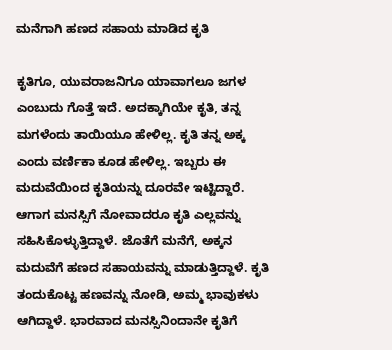ಮನೆಗಾಗಿ ಹಣದ ಸಹಾಯ ಮಾಡಿದ ಕೃತಿ

ಕೃತಿಗೂ, ಯುವರಾಜನಿಗೂ ಯಾವಾಗಲೂ ಜಗಳ ಎಂಬುದು ಗೊತ್ತೆ ಇದೆ. ಅದಕ್ಕಾಗಿಯೇ ಕೃತಿ, ತನ್ನ ಮಗಳೆಂದು ತಾಯಿಯೂ ಹೇಳಿಲ್ಲ. ಕೃತಿ ತನ್ನ ಅಕ್ಕ ಎಂದು ವರ್ಣಿಕಾ ಕೂಡ ಹೇಳಿಲ್ಲ. ಇಬ್ಬರು ಈ ಮದುವೆಯಿಂದ ಕೃತಿಯನ್ನು ದೂರವೇ ಇಟ್ಟಿದ್ದಾರೆ. ಆಗಾಗ ಮನಸ್ಸಿಗೆ ನೋವಾದರೂ ಕೃತಿ ಎಲ್ಲವನ್ನು ಸಹಿಸಿಕೊಳ್ಳುತ್ತಿದ್ದಾಳೆ. ಜೊತೆಗೆ ಮನೆಗೆ, ಅಕ್ಕನ ಮದುವೆಗೆ ಹಣದ ಸಹಾಯವನ್ನು ಮಾಡುತ್ತಿದ್ದಾಳೆ. ಕೃತಿ ತಂದುಕೊಟ್ಟ ಹಣವನ್ನು ನೋಡಿ, ಅಮ್ಮ ಭಾವುಕಳು ಆಗಿದ್ದಾಳೆ. ಭಾರವಾದ ಮನಸ್ಸಿನಿಂದಾನೇ ಕೃತಿಗೆ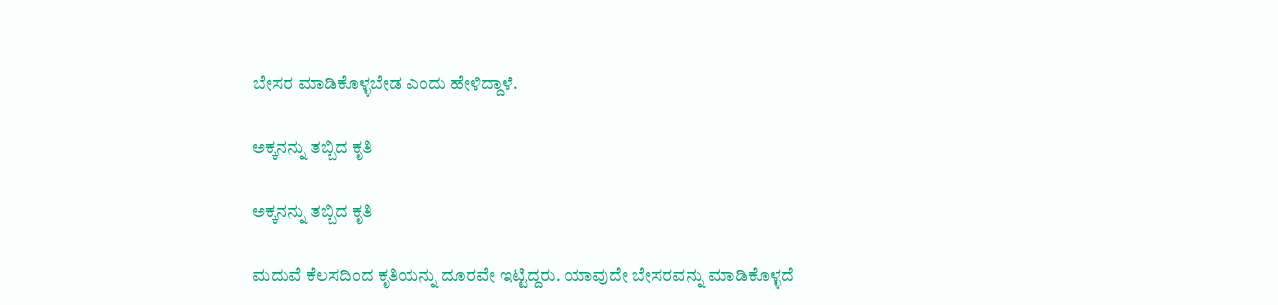ಬೇಸರ ಮಾಡಿಕೊಳ್ಳಬೇಡ ಎಂದು ಹೇಳಿದ್ದಾಳೆ.

ಅಕ್ಕನನ್ನು ತಬ್ಬಿದ ಕೃತಿ

ಅಕ್ಕನನ್ನು ತಬ್ಬಿದ ಕೃತಿ

ಮದುವೆ ಕೆಲಸದಿಂದ ಕೃತಿಯನ್ನು ದೂರವೇ ಇಟ್ಟಿದ್ದರು. ಯಾವುದೇ ಬೇಸರವನ್ನು ಮಾಡಿಕೊಳ್ಳದೆ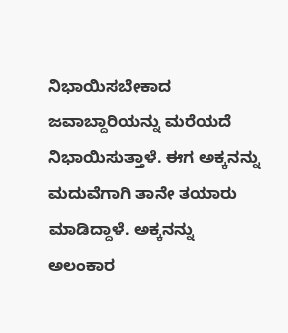ನಿಭಾಯಿಸಬೇಕಾದ ಜವಾಬ್ದಾರಿಯನ್ನು ಮರೆಯದೆ ನಿಭಾಯಿಸುತ್ತಾಳೆ. ಈಗ ಅಕ್ಕನನ್ನು ಮದುವೆಗಾಗಿ ತಾನೇ ತಯಾರು ಮಾಡಿದ್ದಾಳೆ. ಅಕ್ಕನನ್ನು ಅಲಂಕಾರ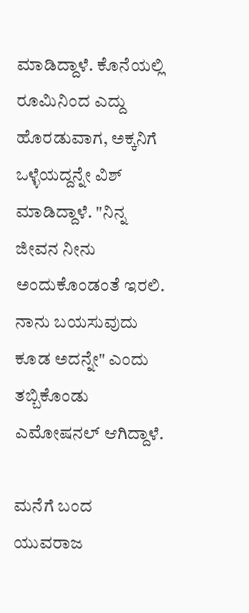ಮಾಡಿದ್ದಾಳೆ. ಕೊನೆಯಲ್ಲಿ ರೂಮಿನಿಂದ ಎದ್ದು ಹೊರಡುವಾಗ, ಅಕ್ಕನಿಗೆ ಒಳ್ಳೆಯದ್ದನ್ನೇ ವಿಶ್ ಮಾಡಿದ್ದಾಳೆ. "ನಿನ್ನ ಜೀವನ ನೀನು ಅಂದುಕೊಂಡಂತೆ ಇರಲಿ. ನಾನು ಬಯಸುವುದು ಕೂಡ ಅದನ್ನೇ" ಎಂದು ತಬ್ಬಿಕೊಂಡು ಎಮೋಷನಲ್ ಆಗಿದ್ದಾಳೆ.

ಮನೆಗೆ ಬಂದ ಯುವರಾಜ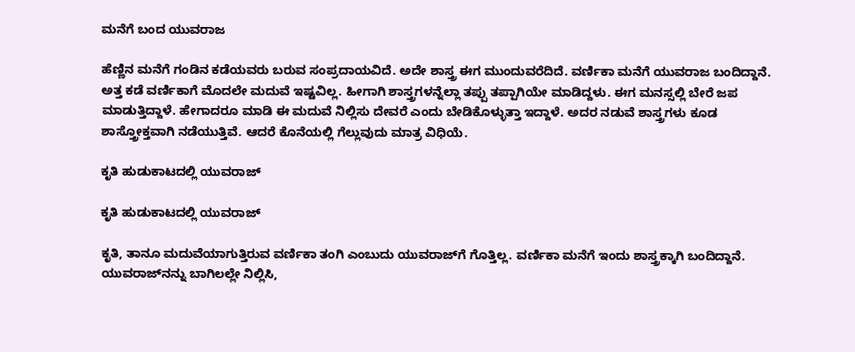ಮನೆಗೆ ಬಂದ ಯುವರಾಜ

ಹೆಣ್ಣಿನ ಮನೆಗೆ ಗಂಡಿನ ಕಡೆಯವರು ಬರುವ ಸಂಪ್ರದಾಯವಿದೆ. ಅದೇ ಶಾಸ್ತ್ರ ಈಗ ಮುಂದುವರೆದಿದೆ. ವರ್ಣಿಕಾ ಮನೆಗೆ ಯುವರಾಜ ಬಂದಿದ್ದಾನೆ. ಅತ್ತ ಕಡೆ ವರ್ಣಿಕಾಗೆ ಮೊದಲೇ ಮದುವೆ ಇಷ್ಟವಿಲ್ಲ. ಹೀಗಾಗಿ ಶಾಸ್ತ್ರಗಳನ್ನೆಲ್ಲಾ ತಪ್ಪು ತಪ್ಪಾಗಿಯೇ ಮಾಡಿದ್ದಳು. ಈಗ ಮನಸ್ಸಲ್ಲಿ ಬೇರೆ ಜಪ ಮಾಡುತ್ತಿದ್ದಾಳೆ. ಹೇಗಾದರೂ ಮಾಡಿ ಈ ಮದುವೆ ನಿಲ್ಲಿಸು ದೇವರೆ ಎಂದು ಬೇಡಿಕೊಳ್ಳುತ್ತಾ ಇದ್ದಾಳೆ. ಅದರ ನಡುವೆ ಶಾಸ್ತ್ರಗಳು ಕೂಡ ಶಾಸ್ತ್ರೋಕ್ತವಾಗಿ ನಡೆಯುತ್ತಿವೆ. ಆದರೆ ಕೊನೆಯಲ್ಲಿ ಗೆಲ್ಲುವುದು ಮಾತ್ರ ವಿಧಿಯೆ.

ಕೃತಿ ಹುಡುಕಾಟದಲ್ಲಿ ಯುವರಾಜ್

ಕೃತಿ ಹುಡುಕಾಟದಲ್ಲಿ ಯುವರಾಜ್

ಕೃತಿ, ತಾನೂ ಮದುವೆಯಾಗುತ್ತಿರುವ ವರ್ಣಿಕಾ ತಂಗಿ ಎಂಬುದು ಯುವರಾಜ್‌ಗೆ ಗೊತ್ತಿಲ್ಲ. ವರ್ಣಿಕಾ ಮನೆಗೆ ಇಂದು ಶಾಸ್ತ್ರಕ್ಕಾಗಿ ಬಂದಿದ್ದಾನೆ. ಯುವರಾಜ್‌ನನ್ನು ಬಾಗಿಲಲ್ಲೇ ನಿಲ್ಲಿಸಿ,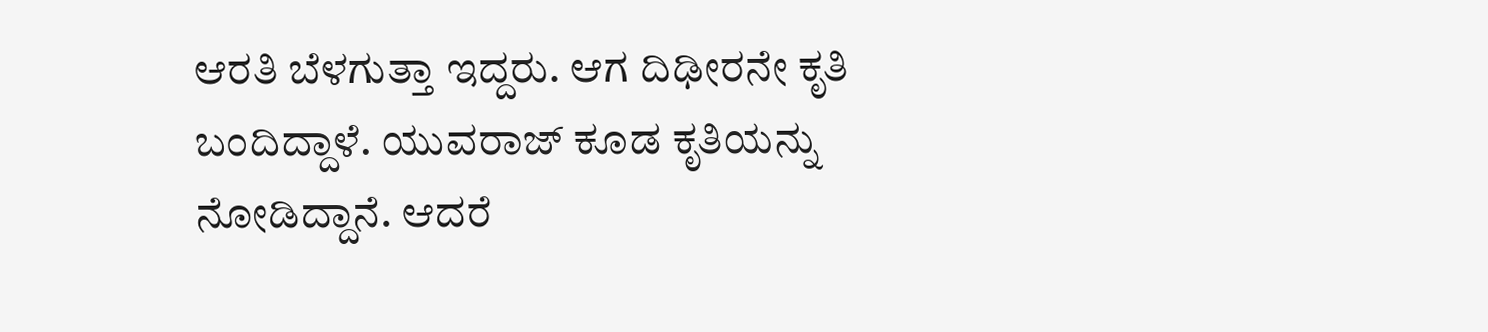ಆರತಿ ಬೆಳಗುತ್ತಾ ಇದ್ದರು. ಆಗ ದಿಢೀರನೇ ಕೃತಿ ಬಂದಿದ್ದಾಳೆ. ಯುವರಾಜ್ ಕೂಡ ಕೃತಿಯನ್ನು ನೋಡಿದ್ದಾನೆ. ಆದರೆ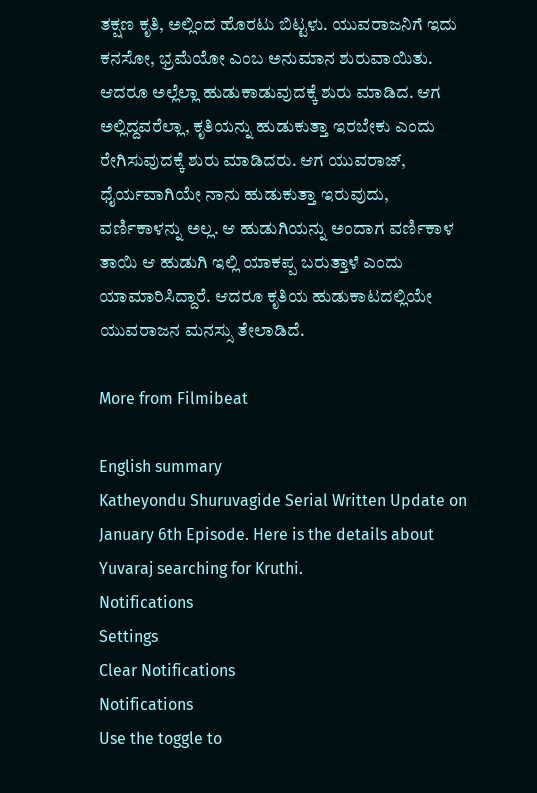ತಕ್ಷಣ ಕೃತಿ, ಅಲ್ಲಿಂದ ಹೊರಟು ಬಿಟ್ಟಳು. ಯುವರಾಜನಿಗೆ ಇದು ಕನಸೋ, ಭ್ರಮೆಯೋ ಎಂಬ ಅನುಮಾನ ಶುರುವಾಯಿತು. ಆದರೂ ಅಲ್ಲೆಲ್ಲಾ ಹುಡುಕಾಡುವುದಕ್ಕೆ ಶುರು ಮಾಡಿದ. ಆಗ ಅಲ್ಲಿದ್ದವರೆಲ್ಲಾ, ಕೃತಿಯನ್ನು ಹುಡುಕುತ್ತಾ ಇರಬೇಕು ಎಂದು ರೇಗಿಸುವುದಕ್ಕೆ ಶುರು ಮಾಡಿದರು. ಆಗ ಯುವರಾಜ್, ಧೈರ್ಯವಾಗಿಯೇ ನಾನು ಹುಡುಕುತ್ತಾ ಇರುವುದು, ವರ್ಣಿಕಾಳನ್ನು ಅಲ್ಲ. ಆ ಹುಡುಗಿಯನ್ನು ಅಂದಾಗ ವರ್ಣಿಕಾಳ ತಾಯಿ ಆ ಹುಡುಗಿ ಇಲ್ಲಿ ಯಾಕಪ್ಪ ಬರುತ್ತಾಳೆ ಎಂದು ಯಾಮಾರಿಸಿದ್ದಾರೆ. ಆದರೂ ಕೃತಿಯ ಹುಡುಕಾಟದಲ್ಲಿಯೇ ಯುವರಾಜನ ಮನಸ್ಸು ತೇಲಾಡಿದೆ.

More from Filmibeat

English summary
Katheyondu Shuruvagide Serial Written Update on January 6th Episode. Here is the details about Yuvaraj searching for Kruthi.
Notifications
Settings
Clear Notifications
Notifications
Use the toggle to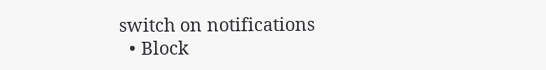switch on notifications
  • Block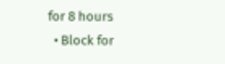for 8 hours
  • Block for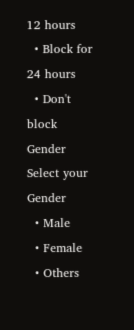12 hours
  • Block for 24 hours
  • Don't block
Gender
Select your Gender
  • Male
  • Female
  • Others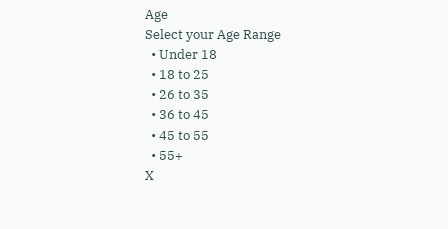Age
Select your Age Range
  • Under 18
  • 18 to 25
  • 26 to 35
  • 36 to 45
  • 45 to 55
  • 55+
X